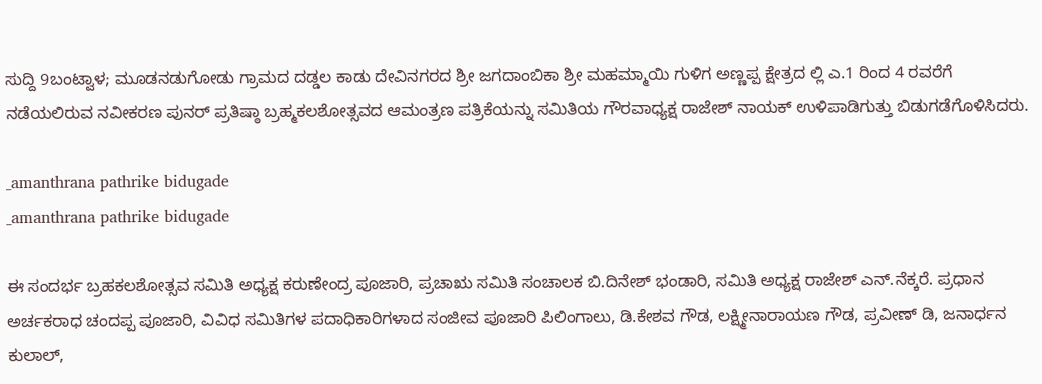ಸುದ್ದಿ 9ಬಂಟ್ವಾಳ; ಮೂಡನಡುಗೋಡು ಗ್ರಾಮದ ದಡ್ಡಲ ಕಾಡು ದೇವಿನಗರದ ಶ್ರೀ ಜಗದಾಂಬಿಕಾ ಶ್ರೀ ಮಹಮ್ಮಾಯಿ ಗುಳಿಗ ಅಣ್ಣಪ್ಪ ಕ್ಷೇತ್ರದ ಲ್ಲಿ ಎ.1 ರಿಂದ 4 ರವರೆಗೆ ನಡೆಯಲಿರುವ ನವೀಕರಣ ಪುನರ್ ಪ್ರತಿಷ್ಠಾ ಬ್ರಹ್ಮಕಲಶೋತ್ಸವದ ಆಮಂತ್ರಣ ಪತ್ರಿಕೆಯನ್ನು ಸಮಿತಿಯ ಗೌರವಾಧ್ಯಕ್ಷ ರಾಜೇಶ್ ನಾಯಕ್ ಉಳಿಪಾಡಿಗುತ್ತು ಬಿಡುಗಡೆಗೊಳಿಸಿದರು.

_amanthrana pathrike bidugade
_amanthrana pathrike bidugade

ಈ ಸಂದರ್ಭ ಬ್ರಹಕಲಶೋತ್ಸವ ಸಮಿತಿ ಅಧ್ಯಕ್ಷ ಕರುಣೇಂದ್ರ ಪೂಜಾರಿ, ಪ್ರಚಾಋ ಸಮಿತಿ ಸಂಚಾಲಕ ಬಿ.ದಿನೇಶ್ ಭಂಡಾರಿ, ಸಮಿತಿ ಅಧ್ಯಕ್ಷ ರಾಜೇಶ್ ಎನ್.ನೆಕ್ಕರೆ. ಪ್ರಧಾನ ಅರ್ಚಕರಾಧ ಚಂದಪ್ಪ ಪೂಜಾರಿ, ವಿವಿಧ ಸಮಿತಿಗಳ ಪದಾಧಿಕಾರಿಗಳಾದ ಸಂಜೀವ ಪೂಜಾರಿ ಪಿಲಿಂಗಾಲು, ಡಿ.ಕೇಶವ ಗೌಡ, ಲಕ್ಷ್ಮೀನಾರಾಯಣ ಗೌಡ, ಪ್ರವೀಣ್ ಡಿ, ಜನಾರ್ಧನ ಕುಲಾಲ್,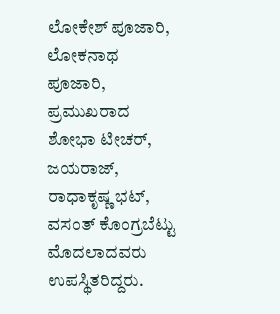ಲೋಕೇಶ್ ಪೂಜಾರಿ, ಲೋಕನಾಥ ಪೂಜಾರಿ, ಪ್ರಮುಖರಾದ ಶೋಭಾ ಟೀಚರ್, ಜಯರಾಜ್, ರಾಧಾಕೃಷ್ಣ ಭಟ್, ವಸಂತ್ ಕೊಂಗ್ರಬೆಟ್ಟು ಮೊದಲಾದವರು ಉಪಸ್ಥಿತರಿದ್ದರು.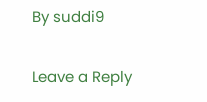By suddi9

Leave a Reply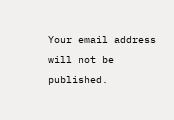Your email address will not be published.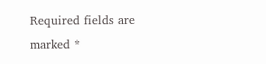Required fields are marked *